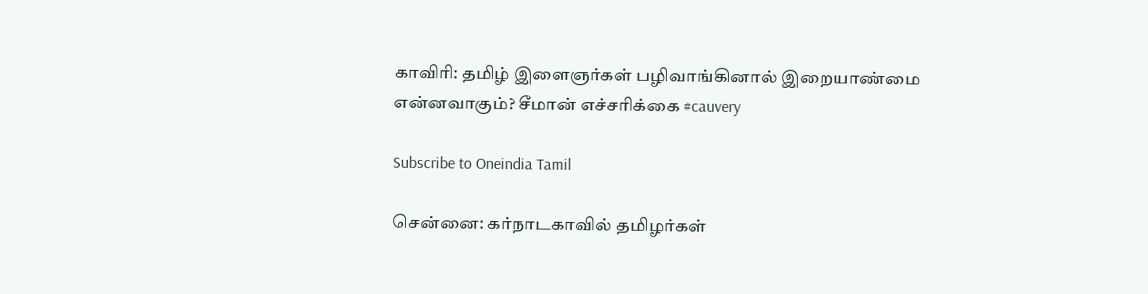காவிரி: தமிழ் இளைஞர்கள் பழிவாங்கினால் இறையாண்மை என்னவாகும்? சீமான் எச்சரிக்கை #cauvery

Subscribe to Oneindia Tamil

சென்னை: கர்நாடகாவில் தமிழர்கள்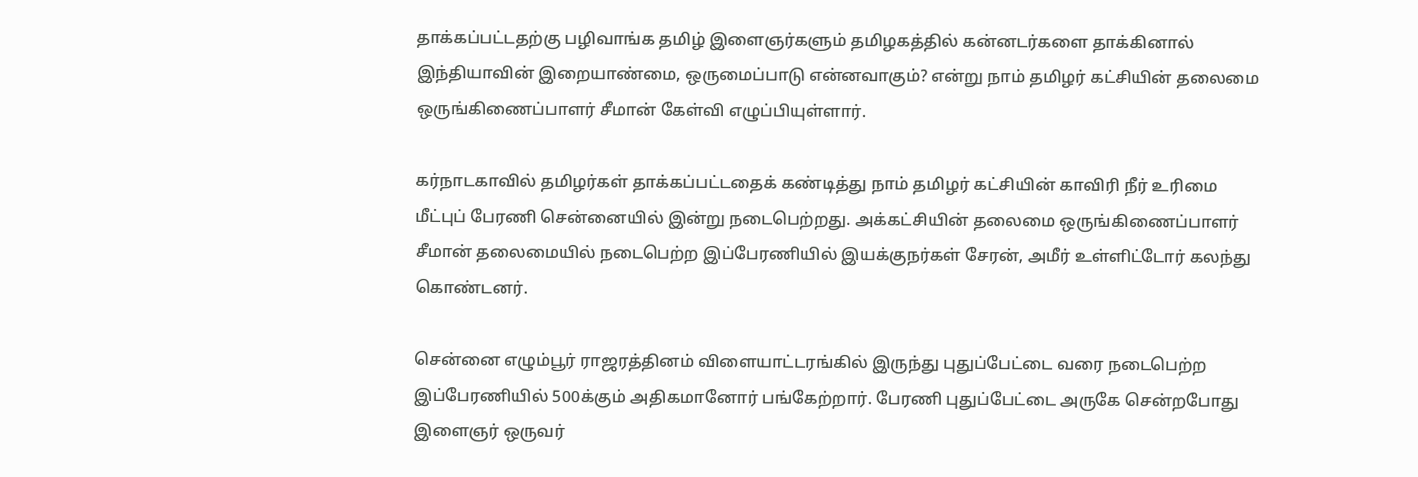தாக்கப்பட்டதற்கு பழிவாங்க தமிழ் இளைஞர்களும் தமிழகத்தில் கன்னடர்களை தாக்கினால் இந்தியாவின் இறையாண்மை, ஒருமைப்பாடு என்னவாகும்? என்று நாம் தமிழர் கட்சியின் தலைமை ஒருங்கிணைப்பாளர் சீமான் கேள்வி எழுப்பியுள்ளார்.

கர்நாடகாவில் தமிழர்கள் தாக்கப்பட்டதைக் கண்டித்து நாம் தமிழர் கட்சியின் காவிரி நீர் உரிமை மீட்புப் பேரணி சென்னையில் இன்று நடைபெற்றது. அக்கட்சியின் தலைமை ஒருங்கிணைப்பாளர் சீமான் தலைமையில் நடைபெற்ற இப்பேரணியில் இயக்குநர்கள் சேரன், அமீர் உள்ளிட்டோர் கலந்து கொண்டனர்.

சென்னை எழும்பூர் ராஜரத்தினம் விளையாட்டரங்கில் இருந்து புதுப்பேட்டை வரை நடைபெற்ற இப்பேரணியில் 500க்கும் அதிகமானோர் பங்கேற்றார். பேரணி புதுப்பேட்டை அருகே சென்றபோது இளைஞர் ஒருவர்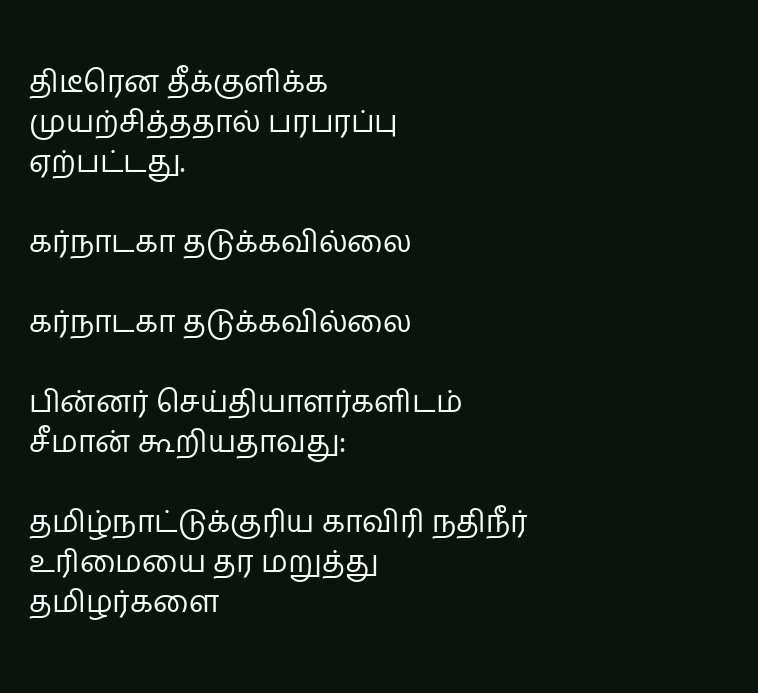திடீரென தீக்குளிக்க முயற்சித்ததால் பரபரப்பு ஏற்பட்டது.

கர்நாடகா தடுக்கவில்லை

கர்நாடகா தடுக்கவில்லை

பின்னர் செய்தியாளர்களிடம் சீமான் கூறியதாவது:

தமிழ்நாட்டுக்குரிய காவிரி நதிநீர் உரிமையை தர மறுத்து தமிழர்களை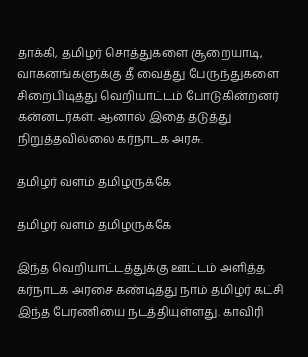தாக்கி, தமிழர் சொத்துகளை சூறையாடி, வாகனங்களுக்கு தீ வைத்து பேருந்துகளை சிறைபிடித்து வெறியாட்டம் போடுகின்றனர் கன்னடர்கள். ஆனால் இதை தடுத்து நிறுத்தவில்லை கர்நாடக அரசு.

தமிழர் வளம் தமிழருக்கே

தமிழர் வளம் தமிழருக்கே

இந்த வெறியாட்டத்துக்கு ஊட்டம் அளித்த கர்நாடக அரசை கண்டித்து நாம் தமிழர் கட்சி இந்த பேரணியை நடத்தியுள்ளது. காவிரி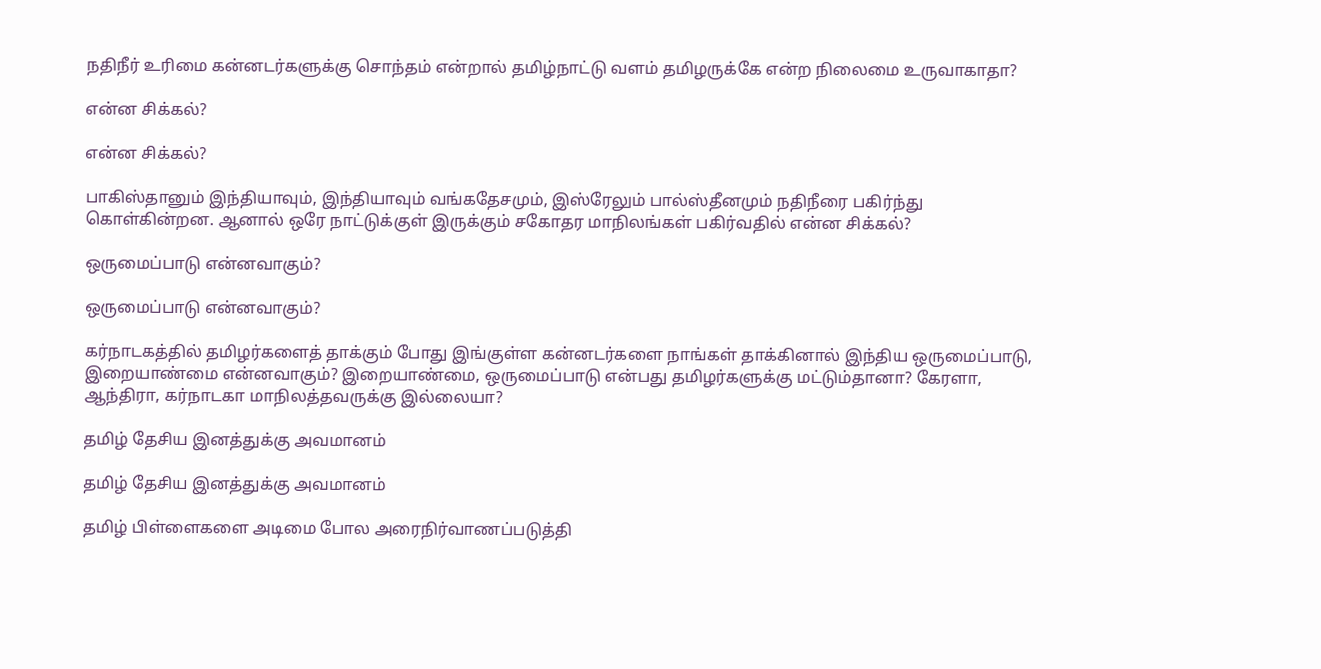நதிநீர் உரிமை கன்னடர்களுக்கு சொந்தம் என்றால் தமிழ்நாட்டு வளம் தமிழருக்கே என்ற நிலைமை உருவாகாதா?

என்ன சிக்கல்?

என்ன சிக்கல்?

பாகிஸ்தானும் இந்தியாவும், இந்தியாவும் வங்கதேசமும், இஸ்ரேலும் பால்ஸ்தீனமும் நதிநீரை பகிர்ந்து கொள்கின்றன. ஆனால் ஒரே நாட்டுக்குள் இருக்கும் சகோதர மாநிலங்கள் பகிர்வதில் என்ன சிக்கல்?

ஒருமைப்பாடு என்னவாகும்?

ஒருமைப்பாடு என்னவாகும்?

கர்நாடகத்தில் தமிழர்களைத் தாக்கும் போது இங்குள்ள கன்னடர்களை நாங்கள் தாக்கினால் இந்திய ஒருமைப்பாடு, இறையாண்மை என்னவாகும்? இறையாண்மை, ஒருமைப்பாடு என்பது தமிழர்களுக்கு மட்டும்தானா? கேரளா, ஆந்திரா, கர்நாடகா மாநிலத்தவருக்கு இல்லையா?

தமிழ் தேசிய இனத்துக்கு அவமானம்

தமிழ் தேசிய இனத்துக்கு அவமானம்

தமிழ் பிள்ளைகளை அடிமை போல அரைநிர்வாணப்படுத்தி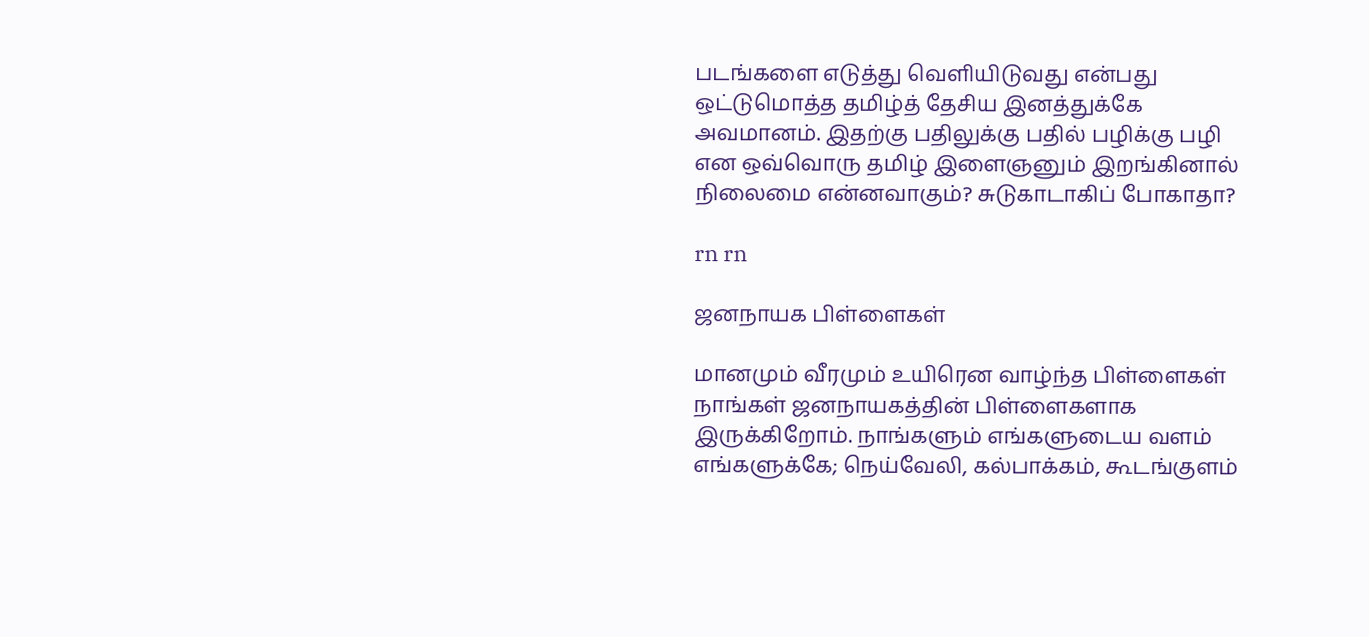படங்களை எடுத்து வெளியிடுவது என்பது ஒட்டுமொத்த தமிழ்த் தேசிய இனத்துக்கே அவமானம். இதற்கு பதிலுக்கு பதில் பழிக்கு பழி என ஒவ்வொரு தமிழ் இளைஞனும் இறங்கினால் நிலைமை என்னவாகும்? சுடுகாடாகிப் போகாதா?

rn rn

ஜனநாயக பிள்ளைகள்

மானமும் வீரமும் உயிரென வாழ்ந்த பிள்ளைகள் நாங்கள் ஜனநாயகத்தின் பிள்ளைகளாக இருக்கிறோம். நாங்களும் எங்களுடைய வளம் எங்களுக்கே; நெய்வேலி, கல்பாக்கம், கூடங்குளம்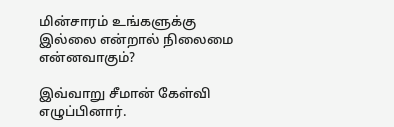மின்சாரம் உங்களுக்கு இல்லை என்றால் நிலைமை என்னவாகும்?

இவ்வாறு சீமான் கேள்வி எழுப்பினார்.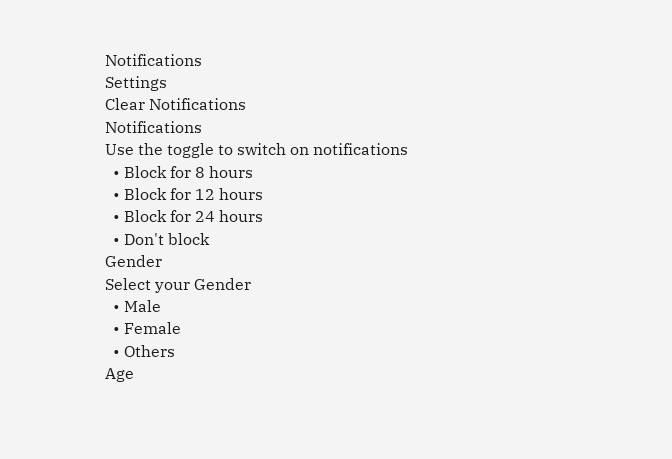Notifications
Settings
Clear Notifications
Notifications
Use the toggle to switch on notifications
  • Block for 8 hours
  • Block for 12 hours
  • Block for 24 hours
  • Don't block
Gender
Select your Gender
  • Male
  • Female
  • Others
Age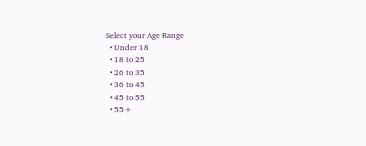Select your Age Range
  • Under 18
  • 18 to 25
  • 26 to 35
  • 36 to 45
  • 45 to 55
  • 55+